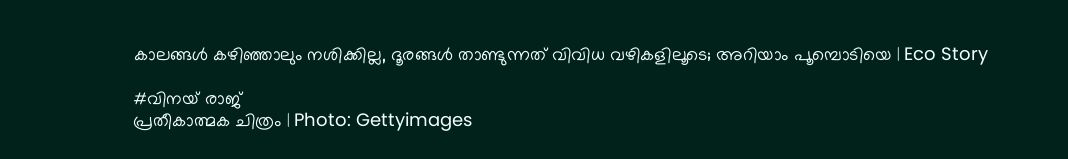കാലങ്ങൾ കഴിഞ്ഞാലും നശിക്കില്ല, ദൂരങ്ങൾ താണ്ടുന്നത് വിവിധ വഴികളിലൂടെ; അറിയാം പൂമ്പൊടിയെ | Eco Story

#വിനയ് രാജ്
പ്രതീകാത്മക ചിത്രം | Photo: Gettyimages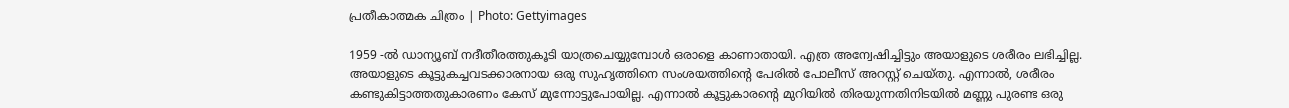പ്രതീകാത്മക ചിത്രം | Photo: Gettyimages

1959 -ല്‍ ഡാന്യൂബ്‌ നദീതീരത്തുകൂടി യാത്രചെയ്യുമ്പോള്‍ ഒരാളെ കാണാതായി. എത്ര അന്വേഷിച്ചിട്ടും അയാളുടെ ശരീരം ലഭിച്ചില്ല. അയാളുടെ കൂട്ടുകച്ചവടക്കാരനായ ഒരു സുഹൃത്തിനെ സംശയത്തിന്റെ പേരില്‍ പോലീസ്‌ അറസ്റ്റ്‌ ചെയ്തു. എന്നാല്‍, ശരീരം കണ്ടുകിട്ടാത്തതുകാരണം കേസ്‌ മുന്നോട്ടുപോയില്ല. എന്നാല്‍ കൂട്ടുകാരന്റെ മുറിയില്‍ തിരയുന്നതിനിടയില്‍ മണ്ണു പുരണ്ട ഒരു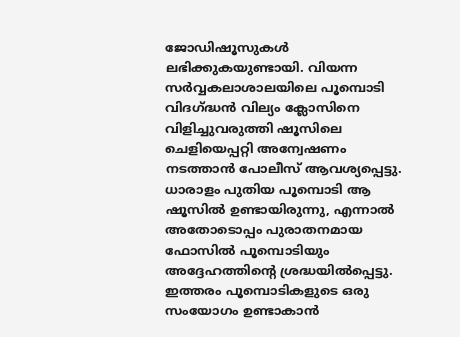ജോഡിഷൂസുകള്‍ ലഭിക്കുകയുണ്ടായി. വിയന്ന സര്‍വ്വകലാശാലയിലെ പൂമ്പൊടി വിദഗ്ദ്ധന്‍ വില്യം ക്ലോസിനെ വിളിച്ചുവരുത്തി ഷൂസിലെ ചെളിയെപ്പറ്റി അന്വേഷണം നടത്താന്‍ പോലീസ്‌ ആവശ്യപ്പെട്ടു. ധാരാളം പുതിയ പൂമ്പൊടി ആ ഷൂസില്‍ ഉണ്ടായിരുന്നു, എന്നാല്‍ അതോടൊപ്പം പുരാതനമായ ഫോസില്‍ പൂമ്പൊടിയും അദ്ദേഹത്തിന്റെ ശ്രദ്ധയില്‍പ്പെട്ടു. ഇത്തരം പൂമ്പൊടികളുടെ ഒരു സംയോഗം ഉണ്ടാകാന്‍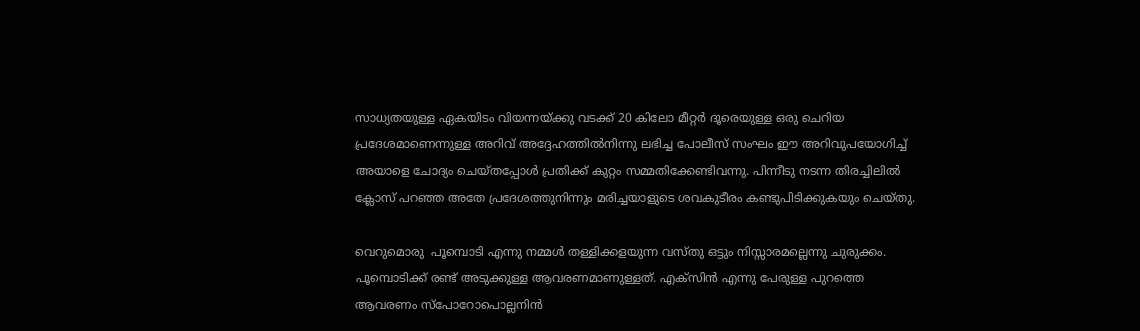സാധ്യതയുള്ള ഏകയിടം വിയന്നയ്ക്കു വടക്ക്‌ 20 കിലോ മീറ്റര്‍ ദൂരെയുള്ള ഒരു ചെറിയ പ്രദേശമാണെന്നുള്ള അറിവ്‌ അദ്ദേഹത്തില്‍നിന്നു ലഭിച്ച പോലീസ്‌ സംഘം ഈ അറിവുപയോഗിച്ച്‌ അയാളെ ചോദ്യം ചെയ്തപ്പോള്‍ പ്രതിക്ക്‌ കുറ്റം സമ്മതിക്കേണ്ടിവന്നു. പിന്നീടു നടന്ന തിരച്ചിലില്‍ ക്ലോസ്‌ പറഞ്ഞ അതേ പ്രദേശത്തുനിന്നും മരിച്ചയാളുടെ ശവകുടീരം കണ്ടുപിടിക്കുകയും ചെയ്തു.

വെറുമൊരു  പൂമ്പൊടി എന്നു നമ്മൾ തള്ളിക്കളയുന്ന വസ്തു ഒട്ടും നിസ്സാരമല്ലെന്നു ചുരുക്കം. പൂമ്പൊടിക്ക്‌ രണ്ട്‌ അടുക്കുള്ള ആവരണമാണുള്ളത്‌. എക്സിന്‍ എന്നു പേരുള്ള പുറത്തെ ആവരണം സ്പോറോപൊല്ലനിന്‍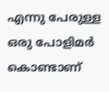എന്നു പേരുള്ള ഒരു പോളിമര്‍ കൊണ്ടാണ്‌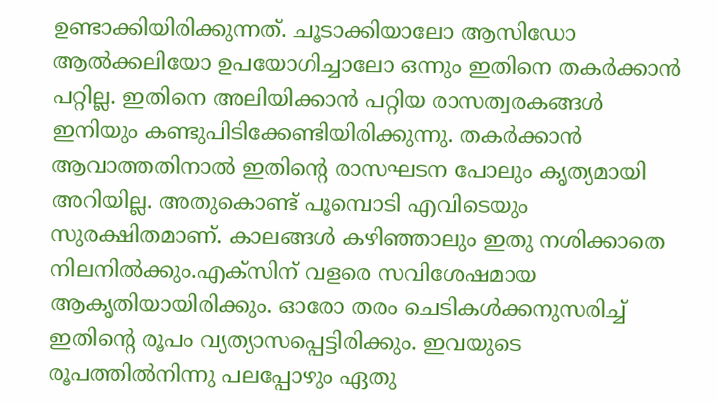ഉണ്ടാക്കിയിരിക്കുന്നത്‌. ചൂടാക്കിയാലോ ആസിഡോ ആല്‍ക്കലിയോ ഉപയോഗിച്ചാലോ ഒന്നും ഇതിനെ തകര്‍ക്കാന്‍ പറ്റില്ല. ഇതിനെ അലിയിക്കാന്‍ പറ്റിയ രാസത്വരകങ്ങള്‍ ഇനിയും കണ്ടുപിടിക്കേണ്ടിയിരിക്കുന്നു. തകര്‍ക്കാന്‍ ആവാത്തതിനാല്‍ ഇതിന്റെ രാസഘടന പോലും കൃത്യമായി അറിയില്ല. അതുകൊണ്ട്‌ പൂമ്പൊടി എവിടെയും സുരക്ഷിതമാണ്‌. കാലങ്ങള്‍ കഴിഞ്ഞാലും ഇതു നശിക്കാതെ നിലനില്‍ക്കും.എക്സിന്‌ വളരെ സവിശേഷമായ ആകൃതിയായിരിക്കും. ഓരോ തരം ചെടികള്‍ക്കനുസരിച്ച്‌ ഇതിന്റെ രൂപം വ്യത്യാസപ്പെട്ടിരിക്കും. ഇവയുടെ രൂപത്തില്‍നിന്നു പലപ്പോഴും ഏതു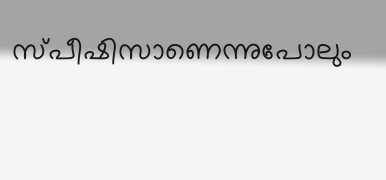സ്പീഷിസാണെന്നുപോലും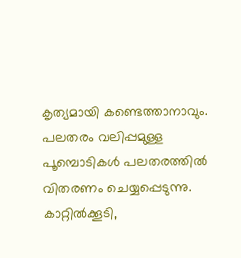കൃത്യമായി കണ്ടെത്താനാവും. പലതരം വലിപ്പമുള്ള പൂമ്പൊടികള്‍ പലതരത്തില്‍ വിതരണം ചെയ്യപ്പെടുന്നു. കാറ്റില്‍ക്കൂടി,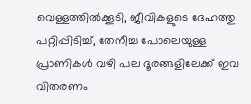വെള്ളത്തില്‍ക്കൂടി, ജീവികളുടെ ദേഹത്തു പറ്റിപ്പിടിച്ച്‌, തേനീച്ച പോലെയുള്ള പ്രാണികള്‍ വഴി പല ദൂരങ്ങളിലേക്ക്‌ ഇവ വിതരണം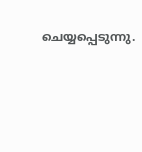ചെയ്യപ്പെടുന്നു.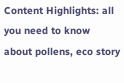Content Highlights: all you need to know about pollens, eco story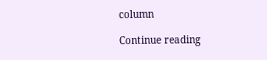column

Continue reading